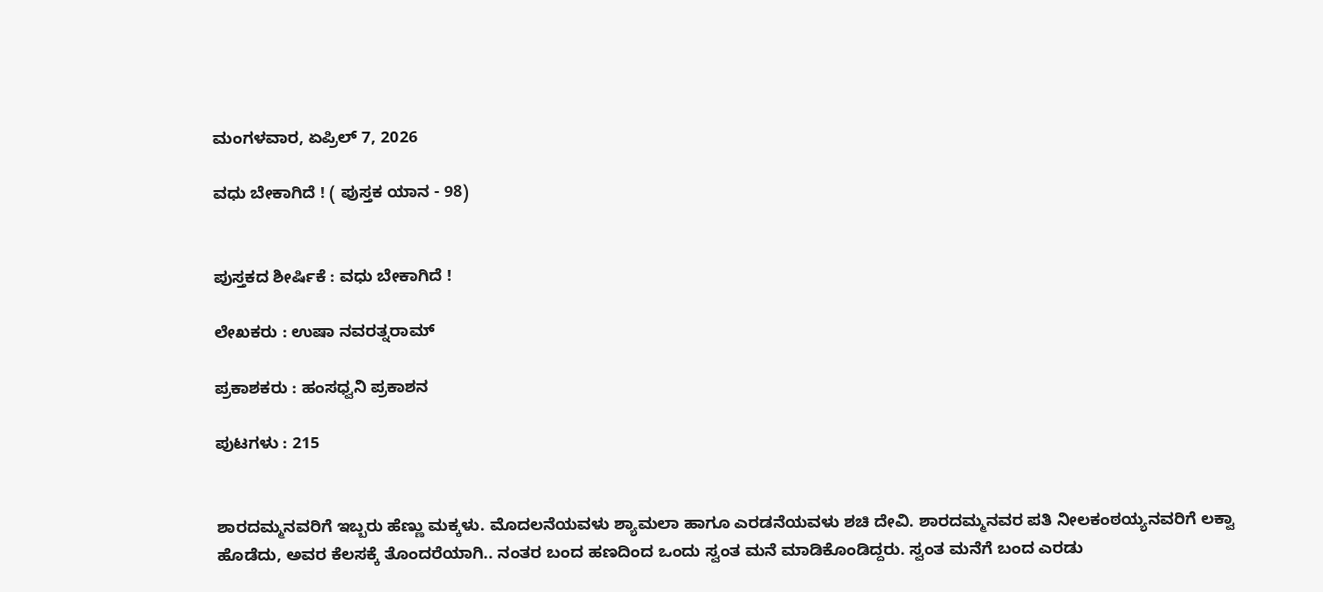ಮಂಗಳವಾರ, ಏಪ್ರಿಲ್ 7, 2026

ವಧು ಬೇಕಾಗಿದೆ ! ( ಪುಸ್ತಕ ಯಾನ - 98)


ಪುಸ್ತಕದ ಶೀರ್ಷಿಕೆ : ವಧು ಬೇಕಾಗಿದೆ !

ಲೇಖಕರು : ಉಷಾ ನವರತ್ನರಾಮ್

ಪ್ರಕಾಶಕರು : ಹಂಸಧ್ವನಿ ಪ್ರಕಾಶನ

ಪುಟಗಳು : 215


ಶಾರದಮ್ಮನವರಿಗೆ ಇಬ್ಬರು ಹೆಣ್ಣು ಮಕ್ಕಳು. ಮೊದಲನೆಯವಳು ಶ್ಯಾಮಲಾ ಹಾಗೂ ಎರಡನೆಯವಳು ಶಚಿ ದೇವಿ. ಶಾರದಮ್ಮನವರ ಪತಿ ನೀಲಕಂಠಯ್ಯನವರಿಗೆ ಲಕ್ವಾ ಹೊಡೆದು, ಅವರ ಕೆಲಸಕ್ಕೆ ತೊಂದರೆಯಾಗಿ.. ನಂತರ ಬಂದ ಹಣದಿಂದ ಒಂದು ಸ್ವಂತ ಮನೆ ಮಾಡಿಕೊಂಡಿದ್ದರು. ಸ್ವಂತ ಮನೆಗೆ ಬಂದ ಎರಡು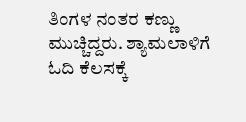ತಿಂಗಳ ನಂತರ ಕಣ್ಣು ಮುಚ್ಚಿದ್ದರು. ಶ್ಯಾಮಲಾಳಿಗೆ ಓದಿ ಕೆಲಸಕ್ಕೆ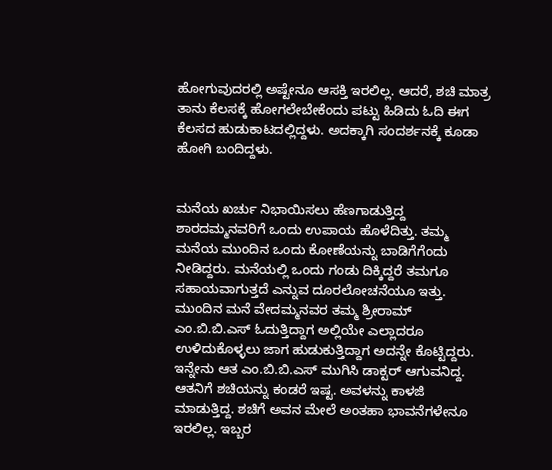ಹೋಗುವುದರಲ್ಲಿ ಅಷ್ಟೇನೂ ಆಸಕ್ತಿ ಇರಲಿಲ್ಲ. ಆದರೆ, ಶಚಿ ಮಾತ್ರ ತಾನು ಕೆಲಸಕ್ಕೆ ಹೋಗಲೇಬೇಕೆಂದು ಪಟ್ಟು ಹಿಡಿದು ಓದಿ ಈಗ ಕೆಲಸದ ಹುಡುಕಾಟದಲ್ಲಿದ್ದಳು. ಅದಕ್ಕಾಗಿ ಸಂದರ್ಶನಕ್ಕೆ ಕೂಡಾ ಹೋಗಿ ಬಂದಿದ್ದಳು.


ಮನೆಯ ಖರ್ಚು ನಿಭಾಯಿಸಲು ಹೆಣಗಾಡುತ್ತಿದ್ದ ಶಾರದಮ್ಮನವರಿಗೆ ಒಂದು ಉಪಾಯ ಹೊಳೆದಿತ್ತು. ತಮ್ಮ ಮನೆಯ ಮುಂದಿನ ಒಂದು ಕೋಣೆಯನ್ನು ಬಾಡಿಗೆಗೆಂದು ನೀಡಿದ್ದರು. ಮನೆಯಲ್ಲಿ ಒಂದು ಗಂಡು ದಿಕ್ಕಿದ್ದರೆ ತಮಗೂ ಸಹಾಯವಾಗುತ್ತದೆ ಎನ್ನುವ ದೂರಲೋಚನೆಯೂ ಇತ್ತು. ಮುಂದಿನ ಮನೆ ವೇದಮ್ಮನವರ ತಮ್ಮ ಶ್ರೀರಾಮ್ ಎಂ.ಬಿ.ಬಿ.ಎಸ್ ಓದುತ್ತಿದ್ದಾಗ ಅಲ್ಲಿಯೇ ಎಲ್ಲಾದರೂ ಉಳಿದುಕೊಳ್ಳಲು ಜಾಗ ಹುಡುಕುತ್ತಿದ್ದಾಗ ಅದನ್ನೇ ಕೊಟ್ಟಿದ್ದರು. ಇನ್ನೇನು ಆತ ಎಂ.ಬಿ.ಬಿ.ಎಸ್ ಮುಗಿಸಿ ಡಾಕ್ಟರ್ ಆಗುವನಿದ್ದ. ಆತನಿಗೆ ಶಚಿಯನ್ನು ಕಂಡರೆ ಇಷ್ಟ. ಅವಳನ್ನು ಕಾಳಜಿ ಮಾಡುತ್ತಿದ್ದ. ಶಚಿಗೆ ಅವನ ಮೇಲೆ ಅಂತಹಾ ಭಾವನೆಗಳೇನೂ ಇರಲಿಲ್ಲ. ಇಬ್ಬರ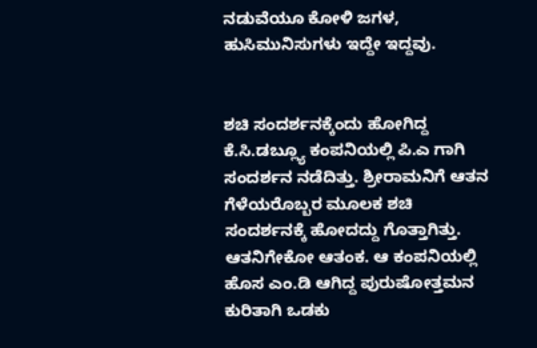ನಡುವೆಯೂ ಕೋಳಿ ಜಗಳ, ಹುಸಿಮುನಿಸುಗಳು ಇದ್ದೇ ಇದ್ದವು.


ಶಚಿ ಸಂದರ್ಶನಕ್ಕೆಂದು ಹೋಗಿದ್ದ ಕೆ.ಸಿ.ಡಬ್ಲ್ಯೂ ಕಂಪನಿಯಲ್ಲಿ ಪಿ.ಎ ಗಾಗಿ ಸಂದರ್ಶನ ನಡೆದಿತ್ತು. ಶ್ರೀರಾಮನಿಗೆ ಆತನ ಗೆಳೆಯರೊಬ್ಬರ ಮೂಲಕ ಶಚಿ ಸಂದರ್ಶನಕ್ಕೆ ಹೋದದ್ದು ಗೊತ್ತಾಗಿತ್ತು. ಆತನಿಗೇಕೋ ಆತಂಕ. ಆ ಕಂಪನಿಯಲ್ಲಿ ಹೊಸ ಎಂ.ಡಿ ಆಗಿದ್ದ ಪುರುಷೋತ್ತಮನ ಕುರಿತಾಗಿ ಒಡಕು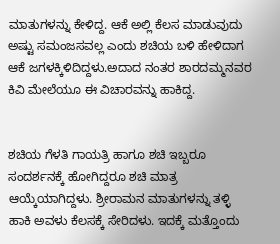ಮಾತುಗಳನ್ನು ಕೇಳಿದ್ದ. ಆಕೆ ಅಲ್ಲಿ ಕೆಲಸ ಮಾಡುವುದು ಅಷ್ಟು ಸಮಂಜಸವಲ್ಲ ಎಂದು ಶಚಿಯ ಬಳಿ ಹೇಳಿದಾಗ ಆಕೆ ಜಗಳಕ್ಕಿಳಿದಿದ್ದಳು.ಅದಾದ ನಂತರ ಶಾರದಮ್ಮನವರ ಕಿವಿ ಮೇಲೆಯೂ ಈ ವಿಚಾರವನ್ನು ಹಾಕಿದ್ದ.


ಶಚಿಯ ಗೆಳತಿ ಗಾಯತ್ರಿ ಹಾಗೂ ಶಚಿ ಇಬ್ಬರೂ ಸಂದರ್ಶನಕ್ಕೆ ಹೋಗಿದ್ದರೂ ಶಚಿ ಮಾತ್ರ ಆಯ್ಕೆಯಾಗಿದ್ದಳು. ಶ್ರೀರಾಮನ ಮಾತುಗಳನ್ನು ತಳ್ಳಿ ಹಾಕಿ ಅವಳು ಕೆಲಸಕ್ಕೆ ಸೇರಿದಳು. ಇದಕ್ಕೆ ಮತ್ತೊಂದು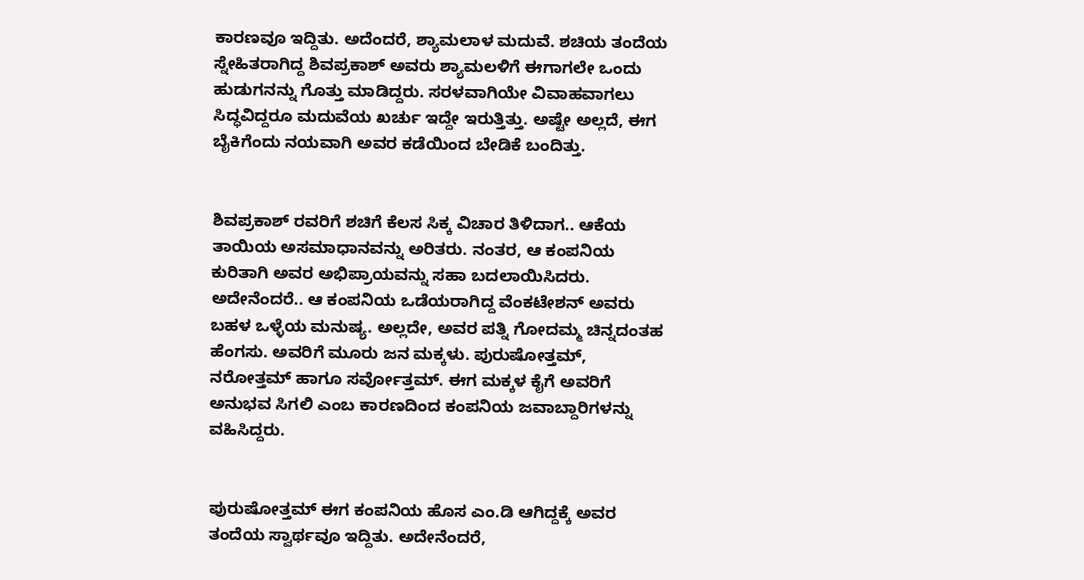ಕಾರಣವೂ ಇದ್ದಿತು. ಅದೆಂದರೆ, ಶ್ಯಾಮಲಾಳ ಮದುವೆ. ಶಚಿಯ ತಂದೆಯ ಸ್ನೇಹಿತರಾಗಿದ್ದ ಶಿವಪ್ರಕಾಶ್ ಅವರು ಶ್ಯಾಮಲಳಿಗೆ ಈಗಾಗಲೇ ಒಂದು ಹುಡುಗನನ್ನು ಗೊತ್ತು ಮಾಡಿದ್ದರು. ಸರಳವಾಗಿಯೇ ವಿವಾಹವಾಗಲು ಸಿದ್ಧವಿದ್ದರೂ ಮದುವೆಯ ಖರ್ಚು ಇದ್ದೇ ಇರುತ್ತಿತ್ತು. ಅಷ್ಟೇ ಅಲ್ಲದೆ, ಈಗ ಬೈಕಿಗೆಂದು ನಯವಾಗಿ ಅವರ ಕಡೆಯಿಂದ ಬೇಡಿಕೆ ಬಂದಿತ್ತು.


ಶಿವಪ್ರಕಾಶ್ ರವರಿಗೆ ಶಚಿಗೆ ಕೆಲಸ ಸಿಕ್ಕ ವಿಚಾರ ತಿಳಿದಾಗ.. ಆಕೆಯ ತಾಯಿಯ ಅಸಮಾಧಾನವನ್ನು ಅರಿತರು. ನಂತರ, ಆ ಕಂಪನಿಯ ಕುರಿತಾಗಿ ಅವರ ಅಭಿಪ್ರಾಯವನ್ನು ಸಹಾ ಬದಲಾಯಿಸಿದರು. ಅದೇನೆಂದರೆ.. ಆ ಕಂಪನಿಯ ಒಡೆಯರಾಗಿದ್ದ ವೆಂಕಟೇಶನ್ ಅವರು ಬಹಳ ಒಳ್ಳೆಯ ಮನುಷ್ಯ. ಅಲ್ಲದೇ, ಅವರ ಪತ್ನಿ ಗೋದಮ್ಮ ಚಿನ್ನದಂತಹ ಹೆಂಗಸು. ಅವರಿಗೆ ಮೂರು ಜನ ಮಕ್ಕಳು. ಪುರುಷೋತ್ತಮ್, ನರೋತ್ತಮ್ ಹಾಗೂ ಸರ್ವೋತ್ತಮ್. ಈಗ ಮಕ್ಕಳ ಕೈಗೆ ಅವರಿಗೆ ಅನುಭವ ಸಿಗಲಿ ಎಂಬ ಕಾರಣದಿಂದ ಕಂಪನಿಯ ಜವಾಬ್ದಾರಿಗಳನ್ನು ವಹಿಸಿದ್ದರು.


ಪುರುಷೋತ್ತಮ್ ಈಗ ಕಂಪನಿಯ ಹೊಸ ಎಂ.ಡಿ ಆಗಿದ್ದಕ್ಕೆ ಅವರ ತಂದೆಯ ಸ್ವಾರ್ಥವೂ ಇದ್ದಿತು. ಅದೇನೆಂದರೆ,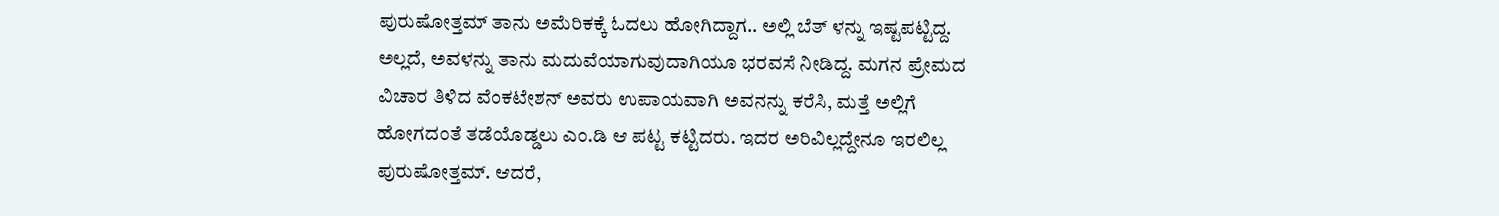ಪುರುಷೋತ್ತಮ್ ತಾನು ಅಮೆರಿಕಕ್ಕೆ ಓದಲು ಹೋಗಿದ್ದಾಗ.. ಅಲ್ಲಿ ಬೆತ್ ಳನ್ನು ಇಷ್ಟಪಟ್ಟಿದ್ದ. ಅಲ್ಲದೆ, ಅವಳನ್ನು ತಾನು ಮದುವೆಯಾಗುವುದಾಗಿಯೂ ಭರವಸೆ ನೀಡಿದ್ದ. ಮಗನ ಪ್ರೇಮದ ವಿಚಾರ ತಿಳಿದ ವೆಂಕಟೇಶನ್ ಅವರು ಉಪಾಯವಾಗಿ ಅವನನ್ನು ಕರೆಸಿ, ಮತ್ತೆ ಅಲ್ಲಿಗೆ ಹೋಗದಂತೆ ತಡೆಯೊಡ್ಡಲು ಎಂ.ಡಿ ಆ ಪಟ್ಟ ಕಟ್ಟಿದರು. ಇದರ ಅರಿವಿಲ್ಲದ್ದೇನೂ ಇರಲಿಲ್ಲ ಪುರುಷೋತ್ತಮ್. ಆದರೆ,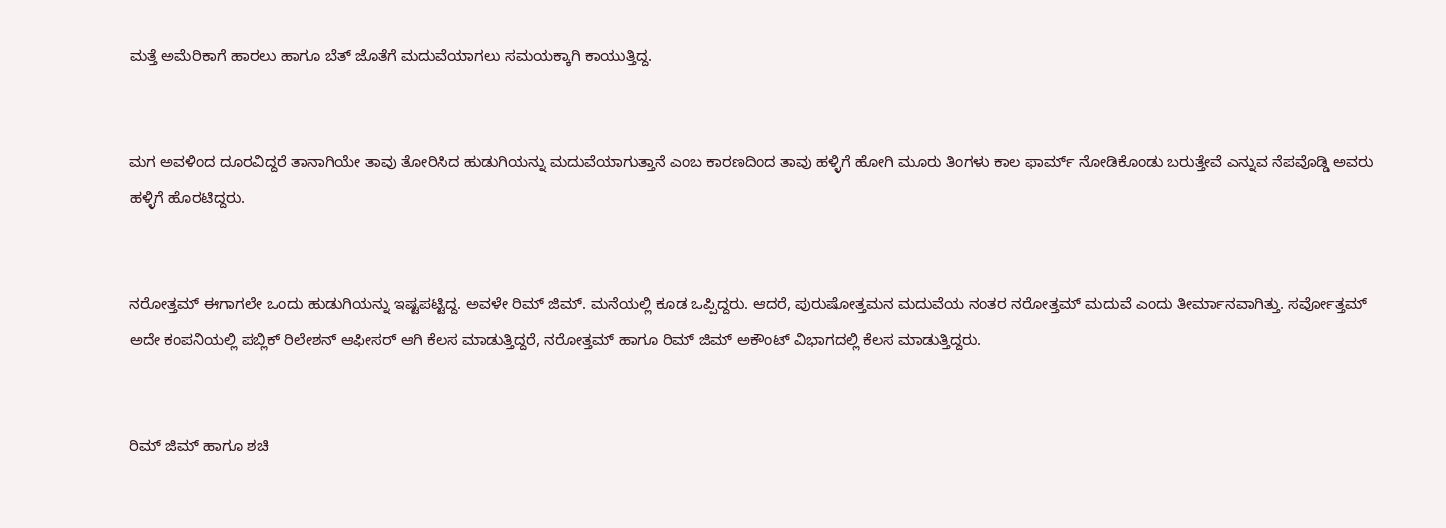ಮತ್ತೆ ಅಮೆರಿಕಾಗೆ ಹಾರಲು ಹಾಗೂ ಬೆತ್ ಜೊತೆಗೆ ಮದುವೆಯಾಗಲು ಸಮಯಕ್ಕಾಗಿ ಕಾಯುತ್ತಿದ್ದ.


ಮಗ ಅವಳಿಂದ ದೂರವಿದ್ದರೆ ತಾನಾಗಿಯೇ ತಾವು ತೋರಿಸಿದ ಹುಡುಗಿಯನ್ನು ಮದುವೆಯಾಗುತ್ತಾನೆ ಎಂಬ ಕಾರಣದಿಂದ ತಾವು ಹಳ್ಳಿಗೆ ಹೋಗಿ ಮೂರು ತಿಂಗಳು ಕಾಲ ಫಾರ್ಮ್ ನೋಡಿಕೊಂಡು ಬರುತ್ತೇವೆ ಎನ್ನುವ ನೆಪವೊಡ್ಡಿ ಅವರು ಹಳ್ಳಿಗೆ ಹೊರಟಿದ್ದರು.


ನರೋತ್ತಮ್ ಈಗಾಗಲೇ ಒಂದು ಹುಡುಗಿಯನ್ನು ಇಷ್ಟಪಟ್ಟಿದ್ದ. ಅವಳೇ ರಿಮ್ ಜಿಮ್. ಮನೆಯಲ್ಲಿ ಕೂಡ ಒಪ್ಪಿದ್ದರು. ಆದರೆ, ಪುರುಷೋತ್ತಮನ ಮದುವೆಯ ನಂತರ ನರೋತ್ತಮ್ ಮದುವೆ ಎಂದು ತೀರ್ಮಾನವಾಗಿತ್ತು. ಸರ್ವೋತ್ತಮ್ ಅದೇ ಕಂಪನಿಯಲ್ಲಿ ಪಬ್ಲಿಕ್ ರಿಲೇಶನ್ ಆಫೀಸರ್ ಆಗಿ ಕೆಲಸ ಮಾಡುತ್ತಿದ್ದರೆ, ನರೋತ್ತಮ್ ಹಾಗೂ ರಿಮ್ ಜಿಮ್ ಅಕೌಂಟ್ ವಿಭಾಗದಲ್ಲಿ ಕೆಲಸ ಮಾಡುತ್ತಿದ್ದರು.


ರಿಮ್ ಜಿಮ್ ಹಾಗೂ ಶಚಿ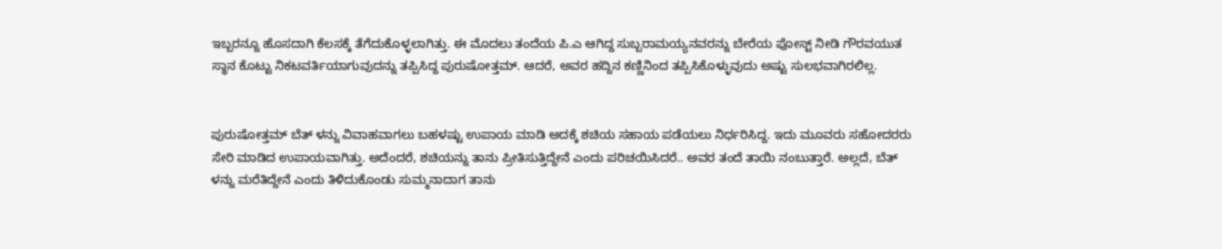ಇಬ್ಬರನ್ನೂ ಹೊಸದಾಗಿ ಕೆಲಸಕ್ಕೆ ತೆಗೆದುಕೊಳ್ಳಲಾಗಿತ್ತು. ಈ ಮೊದಲು ತಂದೆಯ ಪಿ.ಎ ಆಗಿದ್ದ ಸುಬ್ಬರಾಮಯ್ಯನವರನ್ನು ಬೇರೆಯ ಪೋಸ್ಟ್ ನೀಡಿ ಗೌರವಯುತ ಸ್ಥಾನ ಕೊಟ್ಟು ನಿಕಟವರ್ತಿಯಾಗುವುದನ್ನು ತಪ್ಪಿಸಿದ್ದ ಪುರುಷೋತ್ತಮ್. ಆದರೆ, ಅವರ ಹದ್ದಿನ ಕಣ್ಣಿನಿಂದ ತಪ್ಪಿಸಿಕೊಳ್ಳುವುದು ಅಷ್ಟು ಸುಲಭವಾಗಿರಲಿಲ್ಲ.


ಪುರುಷೋತ್ತಮ್ ಬೆತ್ ಳನ್ನು ವಿವಾಹವಾಗಲು ಬಹಳಷ್ಟು ಉಪಾಯ ಮಾಡಿ ಅದಕ್ಕೆ ಶಚಿಯ ಸಹಾಯ ಪಡೆಯಲು ನಿರ್ಧರಿಸಿದ್ದ. ಇದು ಮೂವರು ಸಹೋದರರು ಸೇರಿ ಮಾಡಿದ ಉಪಾಯವಾಗಿತ್ತು. ಅದೆಂದರೆ, ಶಚಿಯನ್ನು ತಾನು ಪ್ರೀತಿಸುತ್ತಿದ್ದೇನೆ ಎಂದು ಪರಿಚಯಿಸಿದರೆ.. ಅವರ ತಂದೆ ತಾಯಿ ನಂಬುತ್ತಾರೆ. ಅಲ್ಲದೆ, ಬೆತ್ ಳನ್ನು ಮರೆತಿದ್ದೇನೆ ಎಂದು ತಿಳಿದುಕೊಂಡು ಸುಮ್ಮನಾದಾಗ ತಾನು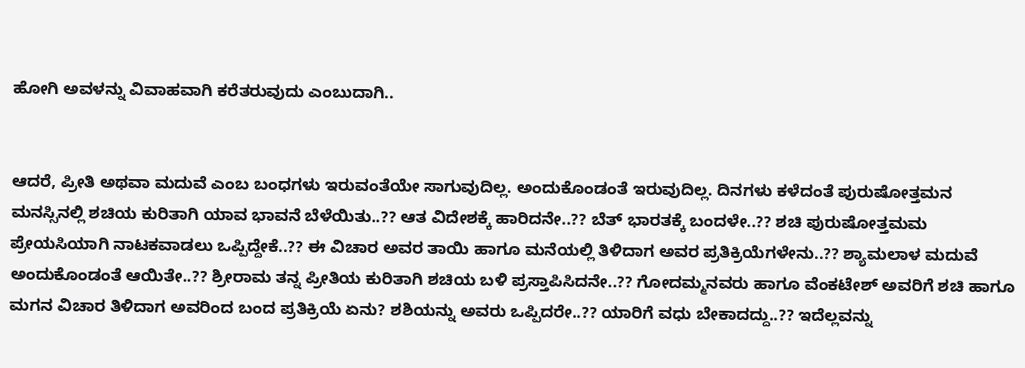ಹೋಗಿ ಅವಳನ್ನು ವಿವಾಹವಾಗಿ ಕರೆತರುವುದು ಎಂಬುದಾಗಿ..


ಆದರೆ, ಪ್ರೀತಿ ಅಥವಾ ಮದುವೆ ಎಂಬ ಬಂಧಗಳು ಇರುವಂತೆಯೇ ಸಾಗುವುದಿಲ್ಲ. ಅಂದುಕೊಂಡಂತೆ ಇರುವುದಿಲ್ಲ. ದಿನಗಳು ಕಳೆದಂತೆ ಪುರುಷೋತ್ತಮನ ಮನಸ್ಸಿನಲ್ಲಿ ಶಚಿಯ ಕುರಿತಾಗಿ ಯಾವ ಭಾವನೆ ಬೆಳೆಯಿತು..?? ಆತ ವಿದೇಶಕ್ಕೆ ಹಾರಿದನೇ..?? ಬೆತ್ ಭಾರತಕ್ಕೆ ಬಂದಳೇ..?? ಶಚಿ ಪುರುಷೋತ್ತಮಮ ಪ್ರೇಯಸಿಯಾಗಿ ನಾಟಕವಾಡಲು ಒಪ್ಪಿದ್ದೇಕೆ..?? ಈ ವಿಚಾರ ಅವರ ತಾಯಿ ಹಾಗೂ ಮನೆಯಲ್ಲಿ ತಿಳಿದಾಗ ಅವರ ಪ್ರತಿಕ್ರಿಯೆಗಳೇನು..?? ಶ್ಯಾಮಲಾಳ ಮದುವೆ ಅಂದುಕೊಂಡಂತೆ ಆಯಿತೇ..?? ಶ್ರೀರಾಮ ತನ್ನ ಪ್ರೀತಿಯ ಕುರಿತಾಗಿ ಶಚಿಯ ಬಳಿ ಪ್ರಸ್ತಾಪಿಸಿದನೇ..?? ಗೋದಮ್ಮನವರು ಹಾಗೂ ವೆಂಕಟೇಶ್ ಅವರಿಗೆ ಶಚಿ ಹಾಗೂ ಮಗನ ವಿಚಾರ ತಿಳಿದಾಗ ಅವರಿಂದ ಬಂದ ಪ್ರತಿಕ್ರಿಯೆ ಏನು? ಶಶಿಯನ್ನು ಅವರು ಒಪ್ಪಿದರೇ..?? ಯಾರಿಗೆ ವಧು ಬೇಕಾದದ್ದು..?? ಇದೆಲ್ಲವನ್ನು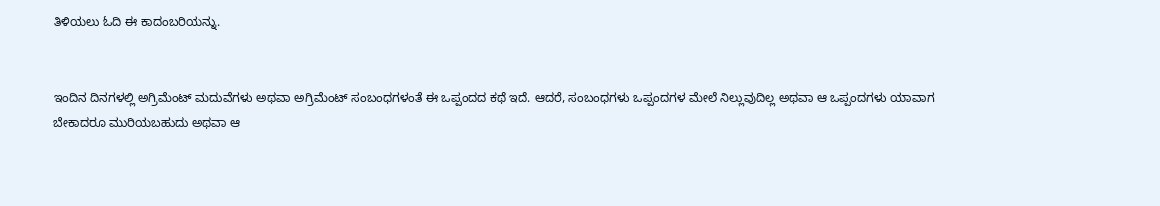ತಿಳಿಯಲು ಓದಿ ಈ ಕಾದಂಬರಿಯನ್ನು.


ಇಂದಿನ ದಿನಗಳಲ್ಲಿ ಅಗ್ರಿಮೆಂಟ್ ಮದುವೆಗಳು ಅಥವಾ ಅಗ್ರಿಮೆಂಟ್ ಸಂಬಂಧಗಳಂತೆ ಈ ಒಪ್ಪಂದದ ಕಥೆ ಇದೆ. ಆದರೆ, ಸಂಬಂಧಗಳು ಒಪ್ಪಂದಗಳ ಮೇಲೆ ನಿಲ್ಲುವುದಿಲ್ಲ ಅಥವಾ ಆ ಒಪ್ಪಂದಗಳು ಯಾವಾಗ ಬೇಕಾದರೂ ಮುರಿಯಬಹುದು ಅಥವಾ ಆ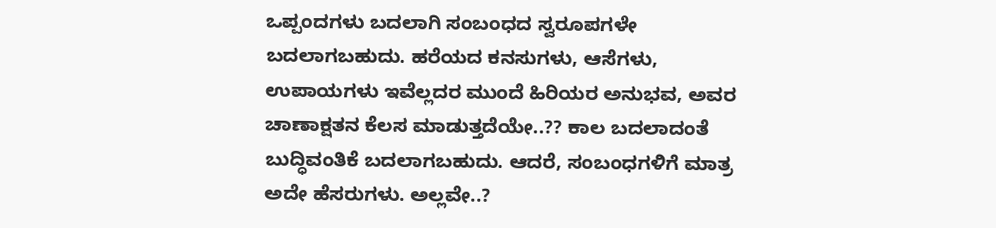ಒಪ್ಪಂದಗಳು ಬದಲಾಗಿ ಸಂಬಂಧದ ಸ್ವರೂಪಗಳೇ ಬದಲಾಗಬಹುದು. ಹರೆಯದ ಕನಸುಗಳು, ಆಸೆಗಳು, ಉಪಾಯಗಳು ಇವೆಲ್ಲದರ ಮುಂದೆ ಹಿರಿಯರ ಅನುಭವ, ಅವರ ಚಾಣಾಕ್ಷತನ ಕೆಲಸ ಮಾಡುತ್ತದೆಯೇ..?? ಕಾಲ ಬದಲಾದಂತೆ ಬುದ್ಧಿವಂತಿಕೆ ಬದಲಾಗಬಹುದು. ಆದರೆ, ಸಂಬಂಧಗಳಿಗೆ ಮಾತ್ರ ಅದೇ ಹೆಸರುಗಳು. ಅಲ್ಲವೇ..?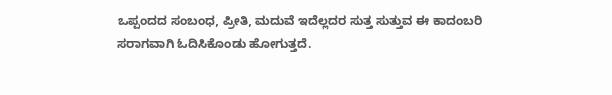ಒಪ್ಪಂದದ ಸಂಬಂಧ, ಪ್ರೀತಿ, ಮದುವೆ ಇದೆಲ್ಲದರ ಸುತ್ತ ಸುತ್ತುವ ಈ ಕಾದಂಬರಿ ಸರಾಗವಾಗಿ ಓದಿಸಿಕೊಂಡು ಹೋಗುತ್ತದೆ.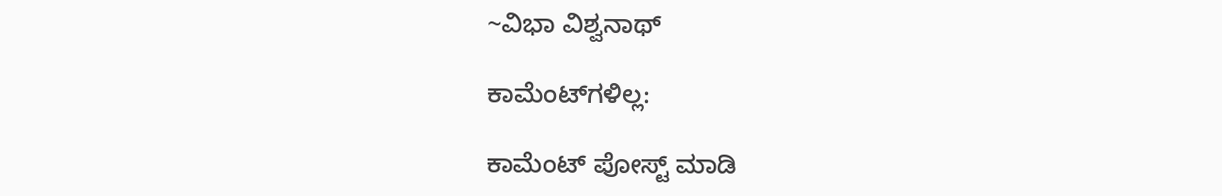~ವಿಭಾ ವಿಶ್ವನಾಥ್

ಕಾಮೆಂಟ್‌ಗಳಿಲ್ಲ:

ಕಾಮೆಂಟ್‌‌ ಪೋಸ್ಟ್‌ ಮಾಡಿ